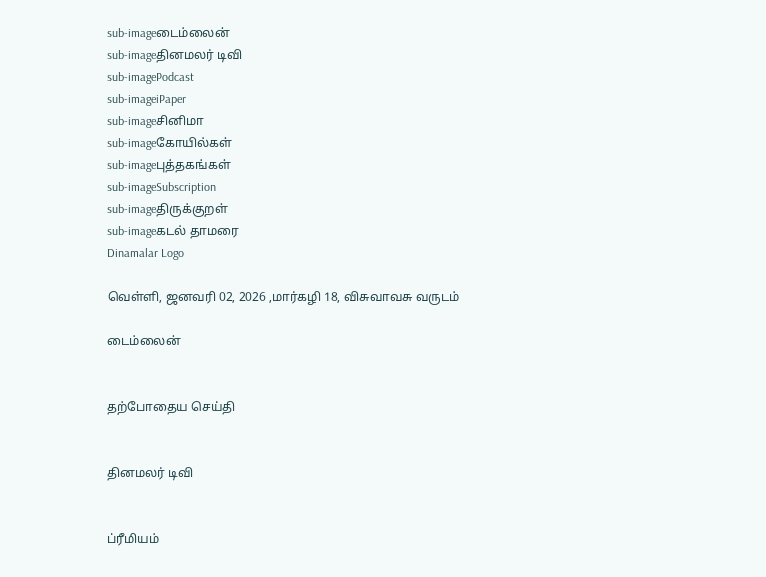sub-imageடைம்லைன்
sub-imageதினமலர் டிவி
sub-imagePodcast
sub-imageiPaper
sub-imageசினிமா
sub-imageகோயில்கள்
sub-imageபுத்தகங்கள்
sub-imageSubscription
sub-imageதிருக்குறள்
sub-imageகடல் தாமரை
Dinamalar Logo

வெள்ளி, ஜனவரி 02, 2026 ,மார்கழி 18, விசுவாவசு வருடம்

டைம்லைன்


தற்போதைய செய்தி


தினமலர் டிவி


ப்ரீமியம்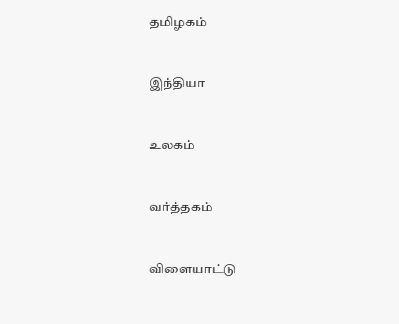தமிழகம்


இந்தியா


உலகம்


வர்த்தகம்


விளையாட்டு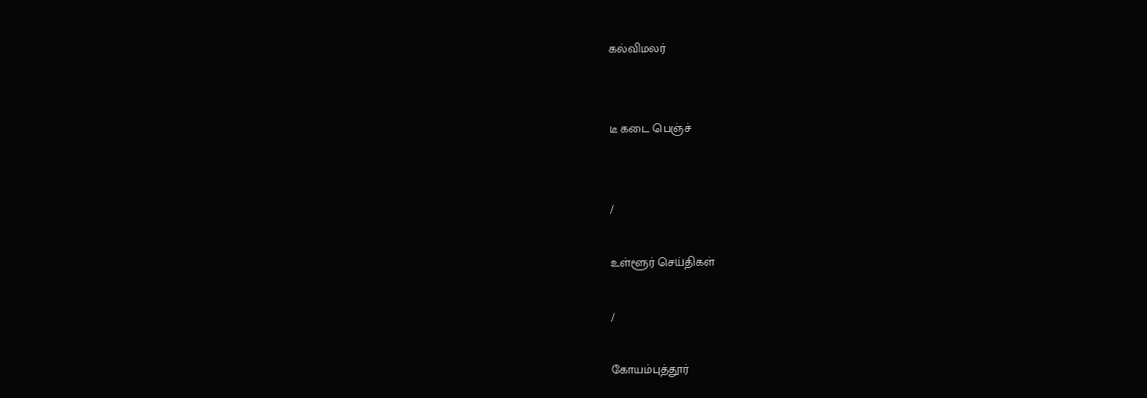கல்விமலர்


டீ கடை பெஞ்ச்


/

உள்ளூர் செய்திகள்

/

கோயம்புத்தூர்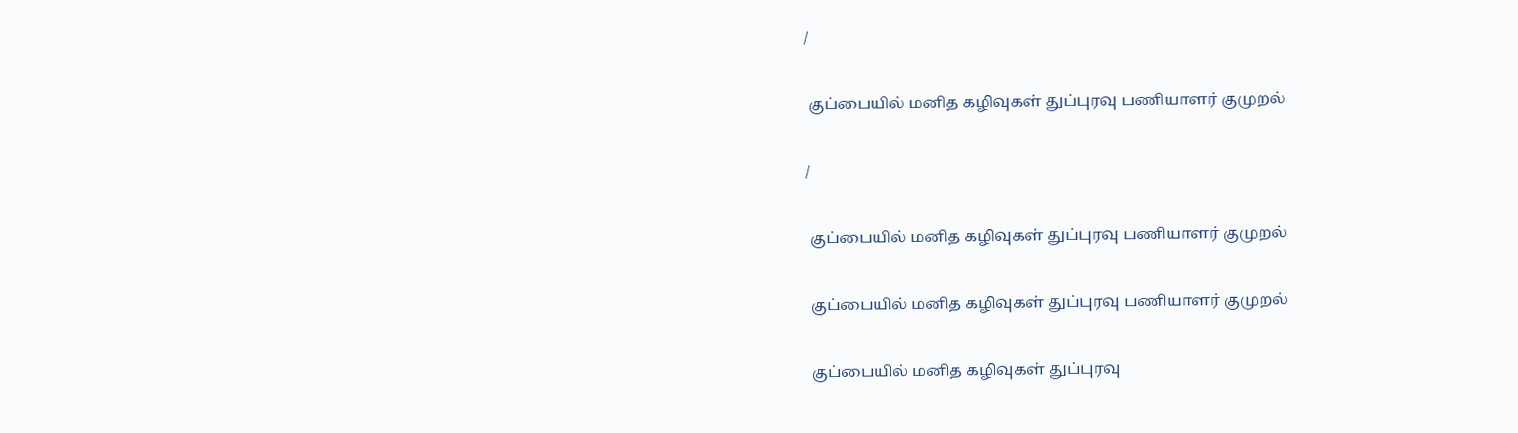/

 குப்பையில் மனித கழிவுகள் துப்புரவு பணியாளர் குமுறல்

/

 குப்பையில் மனித கழிவுகள் துப்புரவு பணியாளர் குமுறல்

 குப்பையில் மனித கழிவுகள் துப்புரவு பணியாளர் குமுறல்

 குப்பையில் மனித கழிவுகள் துப்புரவு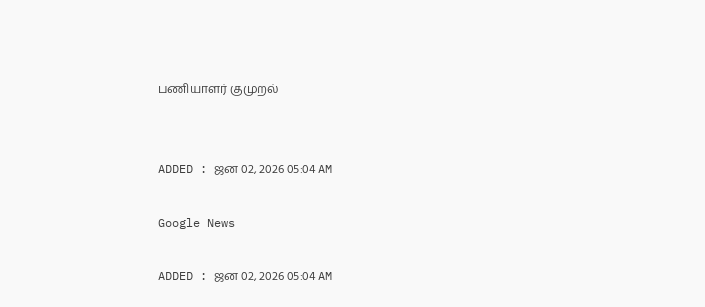பணியாளர் குமுறல்


ADDED : ஜன 02, 2026 05:04 AM

Google News

ADDED : ஜன 02, 2026 05:04 AM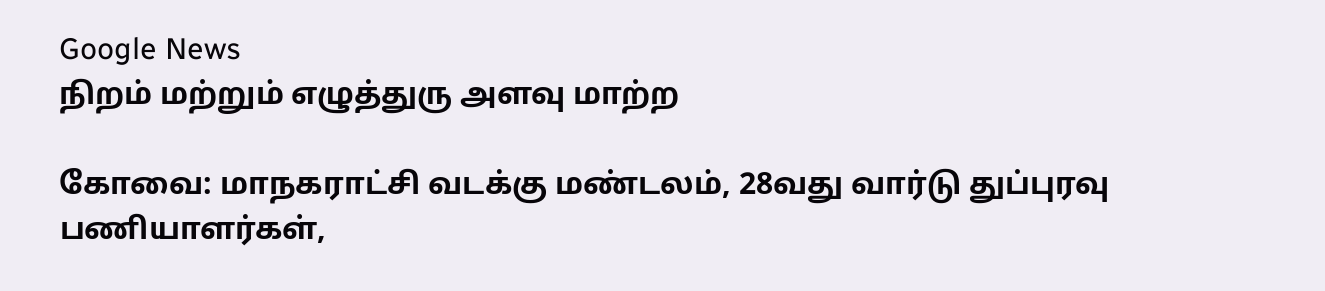Google News
நிறம் மற்றும் எழுத்துரு அளவு மாற்ற

கோவை: மாநகராட்சி வடக்கு மண்டலம், 28வது வார்டு துப்புரவு பணியாளர்கள்,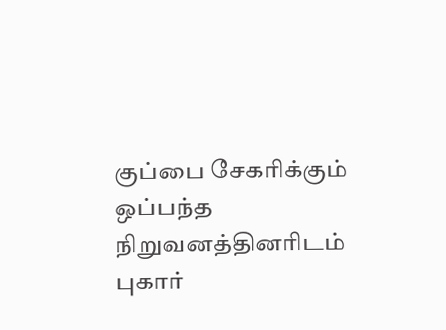குப்பை சேகரிக்கும் ஒப்பந்த நிறுவனத்தினரிடம் புகார்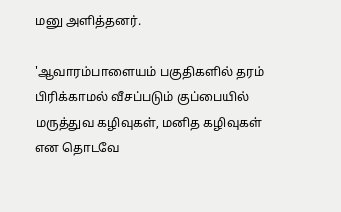மனு அளித்தனர்.

'ஆவாரம்பாளையம் பகுதிகளில் தரம் பிரிக்காமல் வீசப்படும் குப்பையில் மருத்துவ கழிவுகள், மனித கழிவுகள் என தொடவே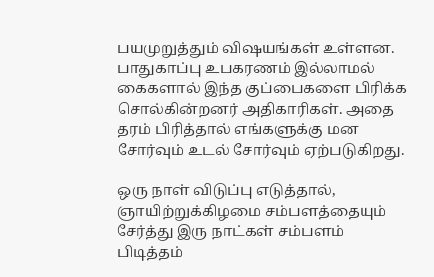பயமுறுத்தும் விஷயங்கள் உள்ளன. பாதுகாப்பு உபகரணம் இல்லாமல் கைகளால் இந்த குப்பைகளை பிரிக்க சொல்கின்றனர் அதிகாரிகள். அதை தரம் பிரித்தால் எங்களுக்கு மன சோர்வும் உடல் சோர்வும் ஏற்படுகிறது.

ஒரு நாள் விடுப்பு எடுத்தால், ஞாயிற்றுக்கிழமை சம்பளத்தையும் சேர்த்து இரு நாட்கள் சம்பளம் பிடித்தம்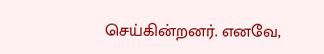செய்கின்றனர். எனவே,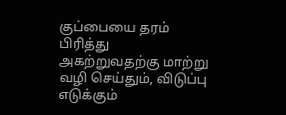குப்பையை தரம் பிரித்து அகற்றுவதற்கு மாற்று வழி செய்தும், விடுப்பு எடுக்கும்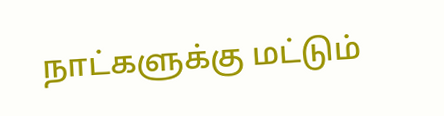நாட்களுக்கு மட்டும்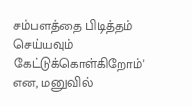சம்பளத்தை பிடித்தம் செய்யவும் கேட்டுக்கொள்கிறோம்' என, மனுவில்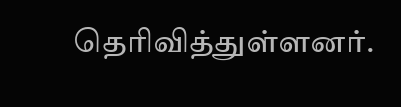தெரிவித்துள்ளனர்.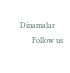Dinamalar
      Follow us